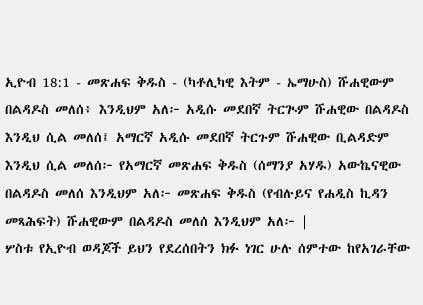ኢዮብ 18:1 - መጽሐፍ ቅዱስ - (ካቶሊካዊ እትም - ኤማሁስ) ሹሐዊውም በልዳዶስ መለሰ፥ እንዲህም አለ፦ አዲሱ መደበኛ ትርጒም ሹሐዊው በልዳዶስ እንዲህ ሲል መለሰ፤ አማርኛ አዲሱ መደበኛ ትርጉም ሹሐዊው ቢልዳድም እንዲህ ሲል መለሰ፦ የአማርኛ መጽሐፍ ቅዱስ (ሰማንያ አሃዱ) አውኬናዊው በልዳዶስ መለሰ እንዲህም አለ፦ መጽሐፍ ቅዱስ (የብሉይና የሐዲስ ኪዳን መጻሕፍት) ሹሐዊውም በልዳዶስ መለሰ እንዲህም አለ፦ |
ሦስቱ የኢዮብ ወዳጆች ይህን የደረሰበትን ክፉ ነገር ሁሉ ሰምተው ከየአገራቸው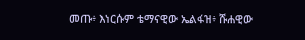መጡ፥ እነርሱም ቴማናዊው ኤልፋዝ፥ ሹሐዊው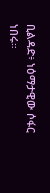ቢልዳድ፥ ነዕማታዊው ሶፋር ነበሩ።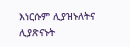እነርሱም ሊያዝኑለትና ሊያጽናኑት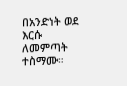በአንድነት ወደ እርሱ ለመምጣት ተስማሙ።